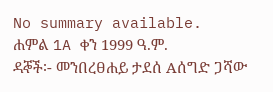No summary available.
ሐምል 1A ቀን 1999 ዓ.ም.
ዳኞች፡- መንበረፀሐይ ታደሰ Aሰግድ ጋሻው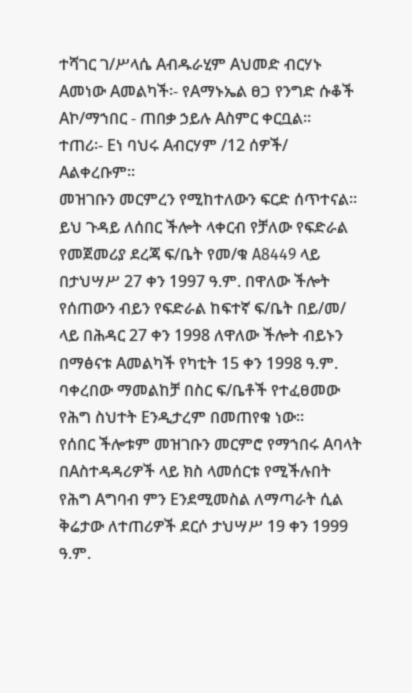ተሻገር ገ/ሥላሴ Aብዱራሂም Aህመድ ብርሃኑ Aመነው Aመልካች፡- የAማኑኤል ፀጋ የንግድ ሱቆች Aኮ/ማኀበር - ጠበቃ ኃይሉ Aስምር ቀርቧል።
ተጠሪ፡- Eነ ባህሩ Aብርሃም /12 ሰዎች/ Aልቀረቡም።
መዝገቡን መርምረን የሚከተለውን ፍርድ ሰጥተናል።
ይህ ጉዳይ ለሰበር ችሎት ላቀርብ የቻለው የፍድራል የመጀመሪያ ደረጃ ፍ/ቤት የመ/ቁ A8449 ላይ በታህሣሥ 27 ቀን 1997 ዓ.ም. በዋለው ችሎት የሰጠውን ብይን የፍድራል ከፍተኛ ፍ/ቤት በይ/መ/ ላይ በሕዳር 27 ቀን 1998 ለዋለው ችሎት ብይኑን በማፅናቱ Aመልካች የካቲት 15 ቀን 1998 ዓ.ም. ባቀረበው ማመልከቻ በስር ፍ/ቤቶች የተፈፀመው የሕግ ስህተት Eንዲታረም በመጠየቁ ነው።
የሰበር ችሎቱም መዝገቡን መርምሮ የማኀበሩ Aባላት በAስተዳዳሪዎች ላይ ክስ ላመሰርቱ የሚችሉበት የሕግ Aግባብ ምን Eንደሚመስል ለማጣራት ሲል ቅሬታው ለተጠሪዎች ደርሶ ታህሣሥ 19 ቀን 1999 ዓ.ም.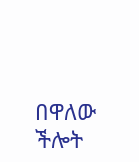በዋለው ችሎት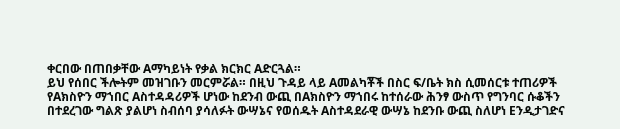ቀርበው በጠበቃቸው Aማካይነት የቃል ክርክር Aድርጓል።
ይህ የሰበር ችሎትም መዝገቡን መርምሯል። በዚህ ጉዳይ ላይ Aመልካቾች በስር ፍ/ቤት ክስ ሲመሰርቱ ተጠሪዎች የAክስዮን ማኀበር Aስተዳዳሪዎች ሆነው ከደንብ ውጪ በAክስዮን ማኀበሩ ከተሰራው ሕንፃ ውስጥ የግንባር ሱቆችን በተደረገው ግልጽ ያልሆነ ስብሰባ ያሳለፉት ውሣኔና የወሰዱት Aስተዳደራዊ ውሣኔ ከደንቡ ውጪ ስለሆነ Eንዲታገድና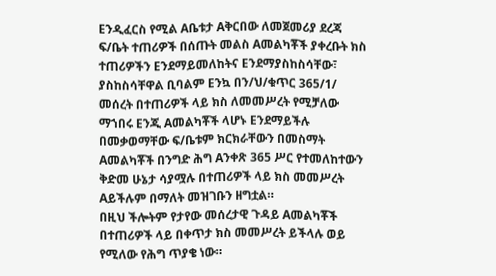Eንዲፈርስ የሚል Aቤቱታ Aቅርበው ለመጀመሪያ ደረጃ ፍ/ቤት ተጠሪዎች በሰጡት መልስ Aመልካቾች ያቀረቡት ክስ ተጠሪዎችን Eንደማይመለከትና Eንደማያስከስሳቸው፣ ያስከስሳቸዋል ቢባልም Eንኳ በን/ህ/ቁጥር 365/1/ መሰረት በተጠሪዎች ላይ ክስ ለመመሥረት የሚቻለው ማኀበሩ Eንጂ Aመልካቾች ላሆኑ Eንደማይችሉ በመቃወማቸው ፍ/ቤቱም ክርክራቸውን በመስማት Aመልካቾች በንግድ ሕግ Aንቀጽ 365 ሥር የተመለከተውን ቅድመ ሁኔታ ሳያሟሉ በተጠሪዎች ላይ ክስ መመሥረት Aይችሉም በማለት መዝገቡን ዘግቷል።
በዚህ ችሎትም የታየው መሰረታዊ ጉዳይ Aመልካቾች በተጠሪዎች ላይ በቀጥታ ክስ መመሥረት ይችላሉ ወይ የሚለው የሕግ ጥያቄ ነው።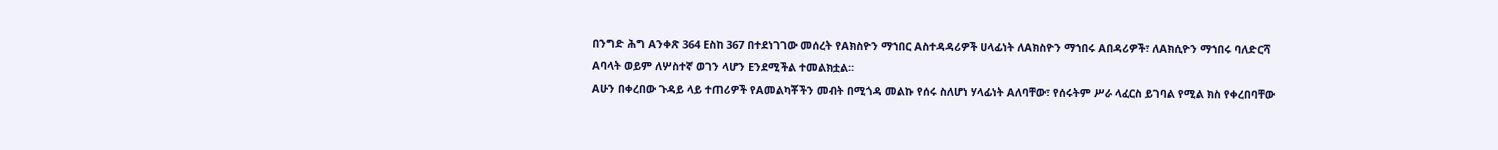በንግድ ሕግ Aንቀጽ 364 Eስከ 367 በተደነገገው መሰረት የAክስዮን ማኀበር Aስተዳዳሪዎች ሀላፊነት ለAክስዮን ማኀበሩ Aበዳሪዎች፣ ለAክሲዮን ማኀበሩ ባለድርሻ Aባላት ወይም ለሦስተኛ ወገን ላሆን Eንደሚችል ተመልክቷል።
Aሁን በቀረበው ጉዳይ ላይ ተጠሪዎች የAመልካቾችን መብት በሚጎዳ መልኩ የሰሩ ስለሆነ ሃላፊነት Aለባቸው፣ የሰሩትም ሥራ ላፈርስ ይገባል የሚል ክስ የቀረበባቸው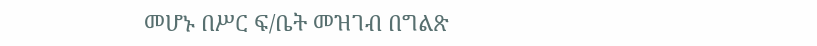መሆኑ በሥር ፍ/ቤት መዝገብ በግልጽ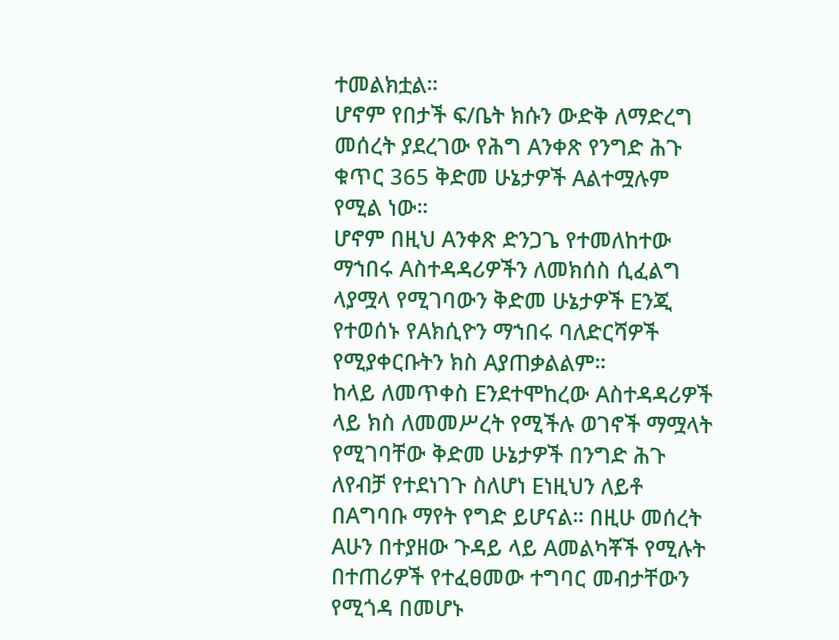ተመልክቷል።
ሆኖም የበታች ፍ/ቤት ክሱን ውድቅ ለማድረግ መሰረት ያደረገው የሕግ Aንቀጽ የንግድ ሕጉ ቁጥር 365 ቅድመ ሁኔታዎች Aልተሟሉም የሚል ነው።
ሆኖም በዚህ Aንቀጽ ድንጋጌ የተመለከተው ማኀበሩ Aስተዳዳሪዎችን ለመክሰስ ሲፈልግ ላያሟላ የሚገባውን ቅድመ ሁኔታዎች Eንጂ የተወሰኑ የAክሲዮን ማኀበሩ ባለድርሻዎች የሚያቀርቡትን ክስ Aያጠቃልልም።
ከላይ ለመጥቀስ Eንደተሞከረው Aስተዳዳሪዎች ላይ ክስ ለመመሥረት የሚችሉ ወገኖች ማሟላት የሚገባቸው ቅድመ ሁኔታዎች በንግድ ሕጉ ለየብቻ የተደነገጉ ስለሆነ Eነዚህን ለይቶ በAግባቡ ማየት የግድ ይሆናል። በዚሁ መሰረት Aሁን በተያዘው ጉዳይ ላይ Aመልካቾች የሚሉት በተጠሪዎች የተፈፀመው ተግባር መብታቸውን የሚጎዳ በመሆኑ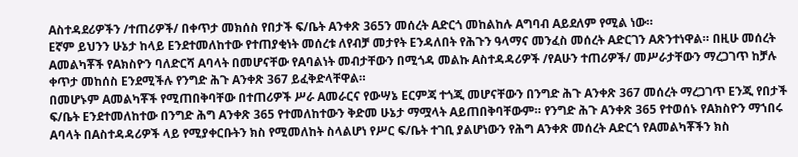Aስተዳደሪዎችን /ተጠሪዎች/ በቀጥታ መክሰስ የበታች ፍ/ቤት Aንቀጽ 365ን መሰረት Aድርጎ መከልከሉ Aግባብ Aይደለም የሚል ነው።
Eኛም ይህንን ሁኔታ ከላይ Eንደተመለከተው የተጠያቂነት መሰረቱ ለየብቻ መታየት Eንዳለበት የሕጉን ዓላማና መንፈስ መሰረት Aድርገን Aጽንተነዋል። በዚሁ መሰረት Aመልካቾች የAክስዮን ባለድርሻ Aባላት በመሆናቸው የAባልነት መብታቸውን በሚጎዳ መልኩ Aስተዳዳሪዎች /የAሁን ተጠሪዎች/ መሥራታቸውን ማረጋገጥ ከቻሉ ቀጥታ መከሰስ Eንደሚችሉ የንግድ ሕጉ Aንቀጽ 367 ይፈቅድላቸዋል።
በመሆኑም Aመልካቾች የሚጠበቅባቸው በተጠሪዎች ሥራ Aመራርና የውሣኔ Eርምጃ ተጎጂ መሆናቸውን በንግድ ሕጉ Aንቀጽ 367 መሰረት ማረጋገጥ Eንጂ የበታች ፍ/ቤት Eንደተመለከተው በንግድ ሕግ Aንቀጽ 365 የተመለከተውን ቅድመ ሁኔታ ማሟላት Aይጠበቅባቸውም። የንግድ ሕጉ Aንቀጽ 365 የተወሰኑ የAክስዮን ማኀበሩ Aባላት በAስተዳዳሪዎች ላይ የሚያቀርቡትን ክስ የሚመለከት ስላልሆነ የሥር ፍ/ቤት ተገቢ ያልሆነውን የሕግ Aንቀጽ መሰረት Aድርጎ የAመልካቾችን ክስ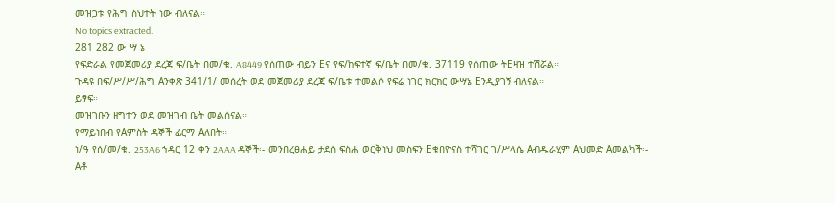መዝጋቱ የሕግ ስህተት ነው ብለናል።
No topics extracted.
281 282 ው ሣ ኔ
የፍድራል የመጀመሪያ ደረጃ ፍ/ቤት በመ/ቁ. A8449 የሰጠው ብይን Eና የፍ/ከፍተኛ ፍ/ቤት በመ/ቁ. 37119 የሰጠው ትEዛዝ ተሽሯል።
ጉዳዩ በፍ/ሥ/ሥ/ሕግ Aንቀጽ 341/1/ መሰረት ወደ መጀመሪያ ደረጃ ፍ/ቤቱ ተመልሶ የፍሬ ነገር ክርክር ውሣኔ Eንዲያገኝ ብለናል።
ይፃፍ።
መዝገቡን ዘግተን ወደ መዝገብ ቤት መልሰናል።
የማይነበብ የAምስት ዳኞች ፊርማ Aለበት።
ነ/ዓ የሰ/መ/ቁ. 253A6 ኀዳር 12 ቀን 2AAA ዳኞች፡- መንበረፀሐይ ታደሰ ፍስሐ ወርቅነህ መስፍን Eቁበዮናስ ተሻገር ገ/ሥላሴ Aብዱራሂም Aህመድ Aመልካች፡- Aቶ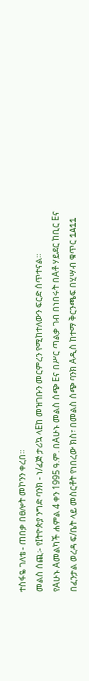ተስፋዬ ገለቴ - ጠበቃ በፀሎት መኮንን ቀረበ።
መልስ ሰጪ፡- የIትዮጵያ ንግድ ባንክ - ነ/ፈጅ ታሪኳ ላEከ መዝገቡን መርምረን የሚከተለውን ፍርድ ሰጥተናል።
የAሁኑ Aመልካች ሐምል 4 ቀን 1995 ዓ.ም. በAሁኑ መልስ ሰጭ Eና በሥር ጣልቃ ገብ በነበሩት በAቶ ሃይደር ከቢር Eና በፈንታል ወረዳ ፍ/ቤት ላይ መስርቶት የነበረው ክስ፣ በመልስ ሰጭ ባንክ Aዲስ ከተማ ቅርንጫፍ በሂሣብ ቁጥር 1A11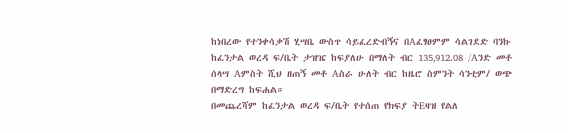ከነበረው የተንቀሳቃሽ ሂሣቤ ውስጥ ሳይፈረድብኝና በAፈፃፀምም ሳልገደድ ባንኩ ከፈንታል ወረዳ ፍ/ቤት ታዝዤ ከፍያለሁ በማለት ብር 135‚912.08 /Aንድ መቶ ሰላሣ Aምስት ሺህ ዘጠኝ መቶ Aስራ ሁለት ብር ከዜሮ ስምንት ሳንቲም/ ወጭ በማድረግ ከፍሐል።
በመጨረሻም ከፈንታል ወረዳ ፍ/ቤት የተሰጠ የክፍያ ትEዛዝ የልለ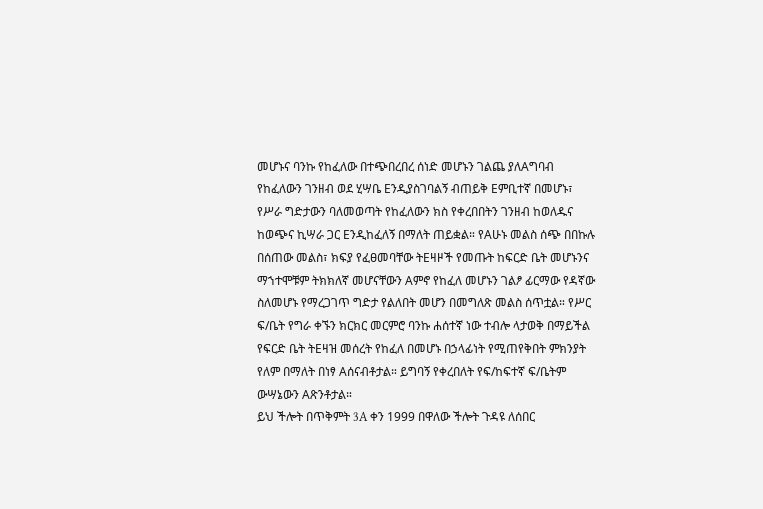መሆኑና ባንኩ የከፈለው በተጭበረበረ ሰነድ መሆኑን ገልጨ ያለAግባብ የከፈለውን ገንዘብ ወደ ሂሣቤ Eንዲያስገባልኝ ብጠይቅ Eምቢተኛ በመሆኑ፣ የሥራ ግድታውን ባለመወጣት የከፈለውን ክስ የቀረበበትን ገንዘብ ከወለዱና ከወጭና ኪሣራ ጋር Eንዲከፈለኝ በማለት ጠይቋል። የAሁኑ መልስ ሰጭ በበኩሉ በሰጠው መልስ፣ ክፍያ የፈፀመባቸው ትEዛዞች የመጡት ከፍርድ ቤት መሆኑንና ማኀተሞቹም ትክክለኛ መሆናቸውን Aምኖ የከፈለ መሆኑን ገልፆ ፊርማው የዳኛው ስለመሆኑ የማረጋገጥ ግድታ የልለበት መሆን በመግለጽ መልስ ሰጥቷል። የሥር ፍ/ቤት የግራ ቀኙን ክርክር መርምሮ ባንኩ ሐሰተኛ ነው ተብሎ ላታወቅ በማይችል የፍርድ ቤት ትEዛዝ መሰረት የከፈለ በመሆኑ በኃላፊነት የሚጠየቅበት ምክንያት የለም በማለት በነፃ Aሰናብቶታል። ይግባኝ የቀረበለት የፍ/ከፍተኛ ፍ/ቤትም ውሣኔውን Aጽንቶታል።
ይህ ችሎት በጥቅምት 3A ቀን 1999 በዋለው ችሎት ጉዳዩ ለሰበር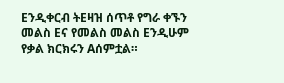Eንዲቀርብ ትEዛዝ ሰጥቶ የግራ ቀኙን መልስ Eና የመልስ መልስ Eንዲሁም የቃል ክርክሩን Aሰምቷል።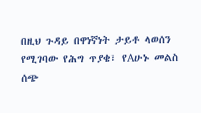በዚህ ጉዳይ በዋነኛነት ታይቶ ላወሰን የሚገባው የሕግ ጥያቄ፣ የAሁኑ መልስ ሰጭ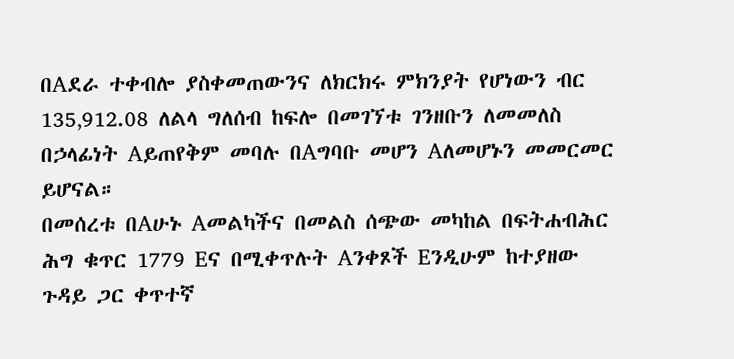በAደራ ተቀብሎ ያስቀመጠውንና ለክርክሩ ምክንያት የሆነውን ብር 135‚912.08 ለልላ ግለሰብ ከፍሎ በመገኘቱ ገንዘቡን ለመመለስ በኃላፊነት Aይጠየቅም መባሉ በAግባቡ መሆን Aለመሆኑን መመርመር ይሆናል።
በመሰረቱ በAሁኑ Aመልካችና በመልስ ሰጭው መካከል በፍትሐብሕር ሕግ ቁጥር 1779 Eና በሚቀጥሉት Aንቀጾች Eንዲሁም ከተያዘው ጉዳይ ጋር ቀጥተኛ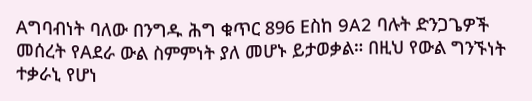Aግባብነት ባለው በንግዱ ሕግ ቁጥር 896 Eስከ 9A2 ባሉት ድንጋጌዎች መሰረት የAደራ ውል ስምምነት ያለ መሆኑ ይታወቃል። በዚህ የውል ግንኙነት ተቃራኒ የሆነ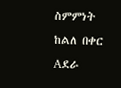ስምምነት ከልለ በቀር Aደራ